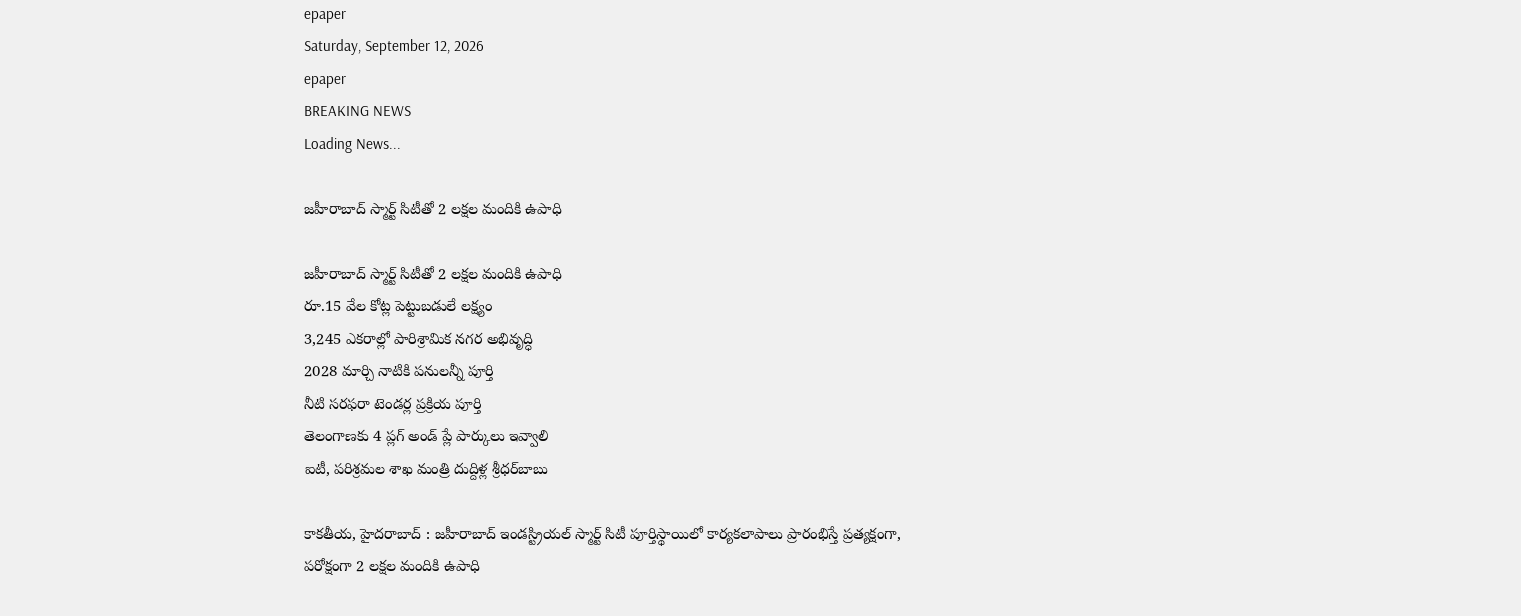epaper
Saturday, September 12, 2026
epaper
BREAKING NEWS
Loading News...

జహీరాబాద్‌ స్మార్ట్‌ సిటీతో 2 లక్షల మందికి ఉపాధి

జహీరాబాద్‌ స్మార్ట్‌ సిటీతో 2 లక్షల మందికి ఉపాధి
రూ.15 వేల కోట్ల పెట్టుబడులే లక్ష్యం
3,245 ఎకరాల్లో పారిశ్రామిక నగర అభివృద్ధి
2028 మార్చి నాటికి పనులన్నీ పూర్తి
నీటి సరఫరా టెండర్ల ప్రక్రియ పూర్తి
తెలంగాణకు 4 ప్లగ్‌ అండ్‌ ప్లే పార్కులు ఇవ్వాలి
ఐటీ, పరిశ్రమల శాఖ మంత్రి దుద్దిళ్ల శ్రీధర్‌బాబు

కాకతీయ, హైదరాబాద్‌ : జహీరాబాద్‌ ఇండస్ట్రియల్‌ స్మార్ట్‌ సిటీ పూర్తిస్థాయిలో కార్యకలాపాలు ప్రారంభిస్తే ప్రత్యక్షంగా, పరోక్షంగా 2 లక్షల మందికి ఉపాధి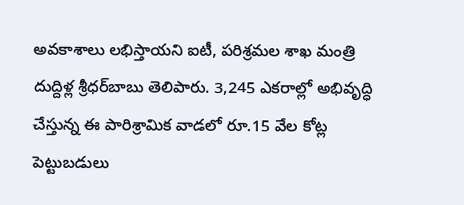అవకాశాలు లభిస్తాయని ఐటీ, పరిశ్రమల శాఖ మంత్రి దుద్దిళ్ల శ్రీధర్‌బాబు తెలిపారు. 3,245 ఎకరాల్లో అభివృద్ధి చేస్తున్న ఈ పారిశ్రామిక వాడలో రూ.15 వేల కోట్ల పెట్టుబడులు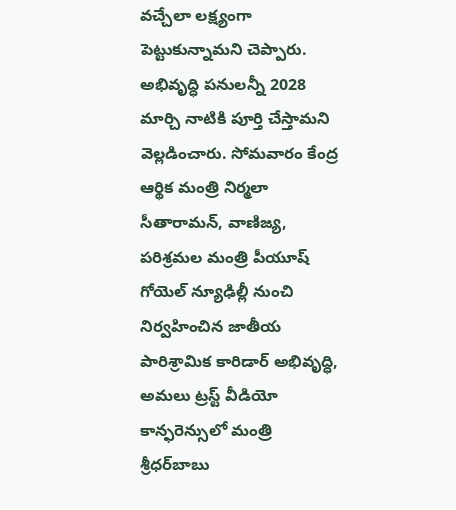వచ్చేలా లక్ష్యంగా పెట్టుకున్నామని చెప్పారు. అభివృద్ధి పనులన్నీ 2028 మార్చి నాటికి పూర్తి చేస్తామని వెల్లడించారు. సోమవారం కేంద్ర ఆర్థిక మంత్రి నిర్మలా సీతారామన్‌, వాణిజ్య, పరిశ్రమల మంత్రి పీయూష్‌ గోయెల్‌ న్యూఢిల్లీ నుంచి నిర్వహించిన జాతీయ పారిశ్రామిక కారిడార్‌ అభివృద్ధి, అమలు ట్రస్ట్‌ వీడియో కాన్ఫరెన్సులో మంత్రి శ్రీధర్‌బాబు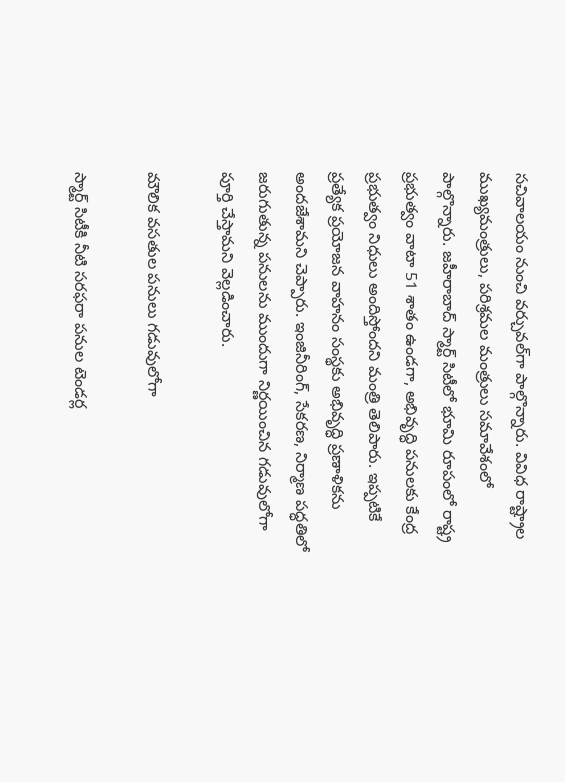సచివాలయం నుంచి వర్చువల్‌గా పాల్గొన్నారు. వివిధ రాష్ట్రాల ముఖ్యమంత్రులు, పరిశ్రమల మంత్రులు సమావేశంలో పాల్గొన్నారు. జహీరాబాద్‌ స్మార్ట్‌ సిటీలో భూమి రూపంలో రాష్ట్ర ప్రభుత్వం వాటా 51 శాతం ఉండగా, అభివృద్ధి పనులకు కేంద్ర ప్రభుత్వం నిధులు అందిస్తోందని మంత్రి తెలిపారు. ఇప్పటికే ప్రత్యేక ప్రయోజన వాహనం సంస్థకు అభివృద్ధి ప్రణాళికను అందజేశామని చెప్పారు. ఇంజినీరింగ్‌, సేకరణ, నిర్మాణ పద్ధతిలో జరుగుతున్న పనులను ముందుగా నిర్ణయించిన గడువులోగా పూర్తి చేస్తామని వెల్లడించారు.

మౌలిక వసతుల పనులు గడువులోగా

స్మార్ట్‌ సిటీకి నీటి సరఫరా పనుల టెండర్ల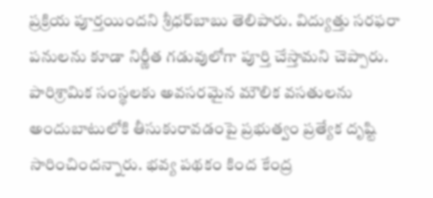ప్రక్రియ పూర్తయిందని శ్రీధర్‌బాబు తెలిపారు. విద్యుత్తు సరఫరా పనులను కూడా నిర్ణీత గడువులోగా పూర్తి చేస్తామని చెప్పారు. పారిశ్రామిక సంస్థలకు అవసరమైన మౌలిక వసతులను అందుబాటులోకి తీసుకురావడంపై ప్రభుత్వం ప్రత్యేక దృష్టి సారించిందన్నారు. భవ్య పథకం కింద కేంద్ర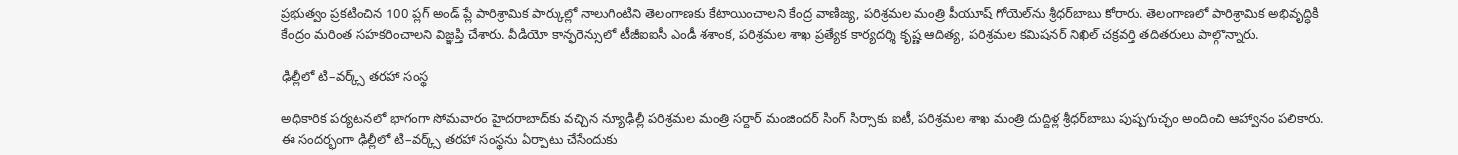ప్రభుత్వం ప్రకటించిన 100 ప్లగ్‌ అండ్‌ ప్లే పారిశ్రామిక పార్కుల్లో నాలుగింటిని తెలంగాణకు కేటాయించాలని కేంద్ర వాణిజ్య, పరిశ్రమల మంత్రి పీయూష్‌ గోయెల్‌ను శ్రీధర్‌బాబు కోరారు. తెలంగాణలో పారిశ్రామిక అభివృద్ధికి కేంద్రం మరింత సహకరించాలని విజ్ఞప్తి చేశారు. వీడియో కాన్ఫరెన్సులో టీజీఐఐసీ ఎండీ శశాంక, పరిశ్రమల శాఖ ప్రత్యేక కార్యదర్శి కృష్ణ ఆదిత్య, పరిశ్రమల కమిషనర్‌ నిఖిల్‌ చక్రవర్తి తదితరులు పాల్గొన్నారు.

ఢిల్లీలో టి–వర్క్స్‌ తరహా సంస్థ

అధికారిక పర్యటనలో భాగంగా సోమవారం హైదరాబాద్‌కు వచ్చిన న్యూఢిల్లీ పరిశ్రమల మంత్రి సర్దార్‌ మంజిందర్‌ సింగ్‌ సిర్సాకు ఐటీ, పరిశ్రమల శాఖ మంత్రి దుద్దిళ్ల శ్రీధర్‌బాబు పుష్పగుచ్ఛం అందించి ఆహ్వానం పలికారు. ఈ సందర్భంగా ఢిల్లీలో టి–వర్క్స్‌ తరహా సంస్థను ఏర్పాటు చేసేందుకు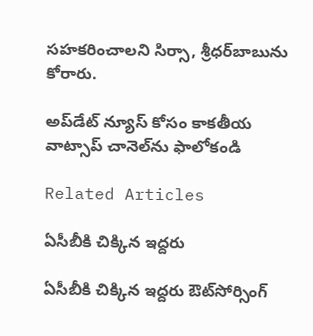సహకరించాలని సిర్సా, శ్రీధర్‌బాబును కోరారు.

అప్‌డేట్ న్యూస్ కోసం కాక‌తీయ వాట్సాప్ చానెల్‌ను ఫాలోకండి

Related Articles

ఏసీబీకి చిక్కిన ఇద్ద‌రు

ఏసీబీకి చిక్కిన ఇద్ద‌రు ఔట్‌సోర్సింగ్‌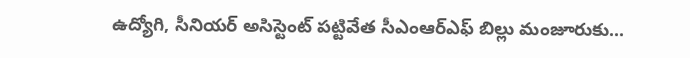ఉద్యోగి, సీనియర్‌ అసిస్టెంట్‌ పట్టివేత సీఎంఆర్‌ఎఫ్‌ బిల్లు మంజూరుకు...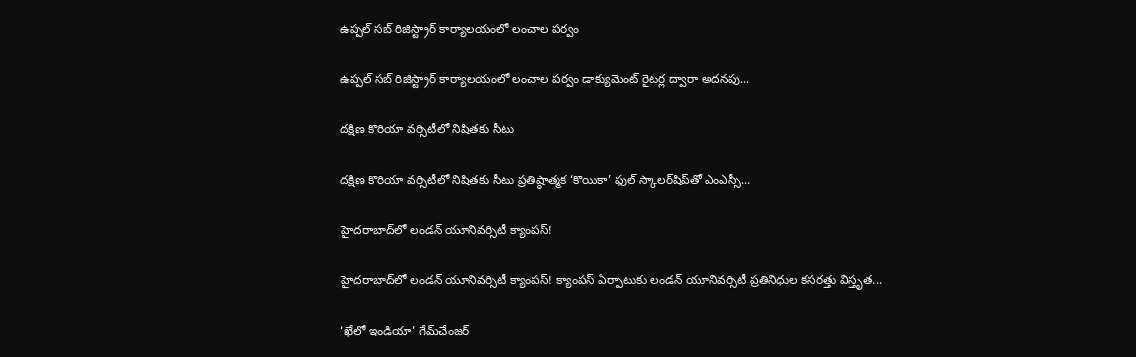ఉప్పల్‌ సబ్‌ రిజిస్ట్రార్‌ కార్యాలయంలో లంచాల ప‌ర్వం

ఉప్పల్‌ సబ్‌ రిజిస్ట్రార్‌ కార్యాలయంలో లంచాల ప‌ర్వం డాక్యుమెంట్‌ రైటర్ల ద్వారా అదనపు...

దక్షిణ కొరియా వర్సిటీలో నిషితకు సీటు

దక్షిణ కొరియా వర్సిటీలో నిషితకు సీటు ప్రతిష్ఠాత్మక ‘కొయికా’ ఫుల్‌ స్కాలర్‌షిప్‌తో ఎంఎస్సీ...

హైదరాబాద్‌లో లండన్‌ యూనివర్సిటీ క్యాంపస్‌!

హైదరాబాద్‌లో లండన్‌ యూనివర్సిటీ క్యాంపస్‌! క్యాంపస్‌ ఏర్పాటుకు లండన్‌ యూనివర్సిటీ ప్రతినిధుల కసరత్తు విస్తృత...

‘ఖేలో ఇండియా’ గేమ్‌చేంజర్‌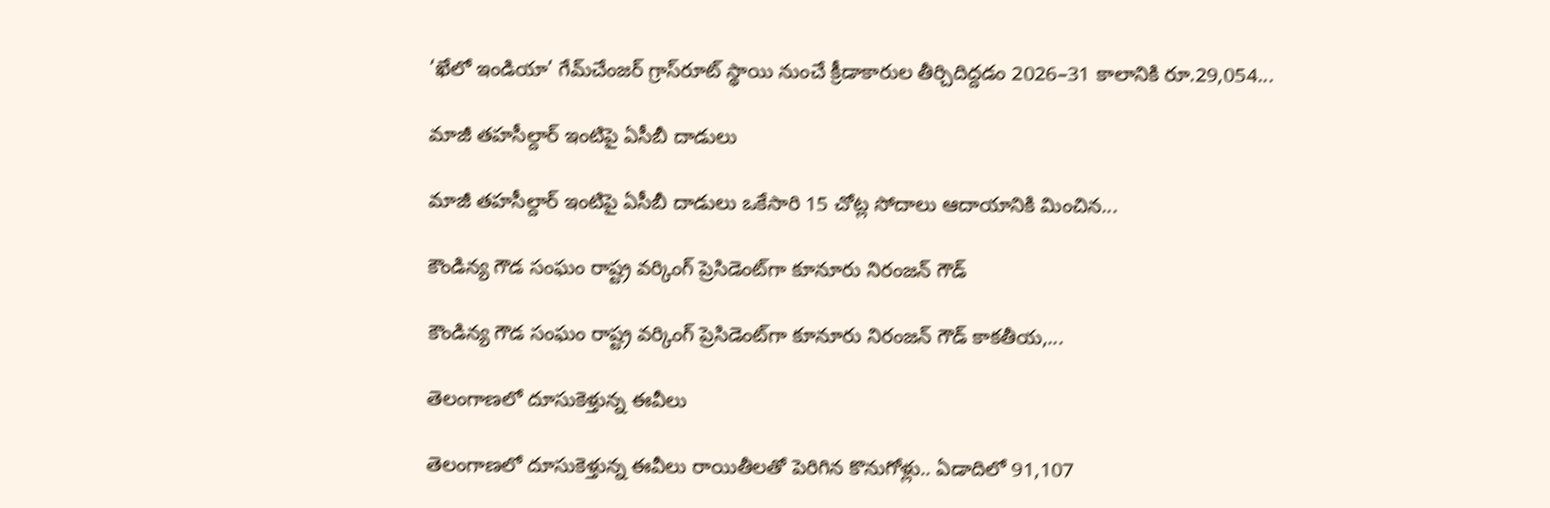‘ఖేలో ఇండియా’ గేమ్‌చేంజర్‌ గ్రాస్‌రూట్‌ స్థాయి నుంచే క్రీడాకారుల తీర్చిదిద్దడం 2026–31 కాలానికి రూ.29,054...

మాజీ తహసీల్దార్‌ ఇంటిపై ఏసీబీ దాడులు

మాజీ తహసీల్దార్‌ ఇంటిపై ఏసీబీ దాడులు ఒకేసారి 15 చోట్ల సోదాలు ఆదాయానికి మించిన...

కౌండిన్య గౌడ సంఘం రాష్ట్ర వర్కింగ్‌ ప్రెసిడెంట్‌గా కూనూరు నిరంజన్‌ గౌడ్‌

కౌండిన్య గౌడ సంఘం రాష్ట్ర వర్కింగ్‌ ప్రెసిడెంట్‌గా కూనూరు నిరంజన్‌ గౌడ్‌ కాకతీయ,...

తెలంగాణలో దూసుకెళ్తున్న ఈవీలు

తెలంగాణలో దూసుకెళ్తున్న ఈవీలు రాయితీలతో పెరిగిన కొనుగోళ్లు.. ఏడాదిలో 91,107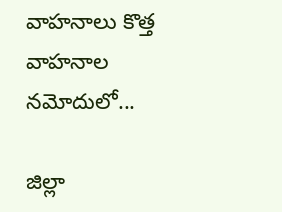వాహనాలు కొత్త వాహనాల నమోదులో...

జిల్లా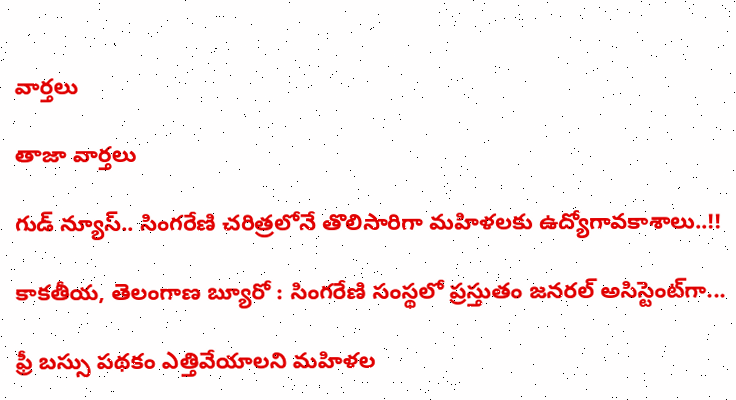వార్త‌లు

తాజా వార్త‌లు

గుడ్ న్యూస్.. సింగరేణి చరిత్రలోనే తొలిసారిగా మ‌హిళ‌ల‌కు ఉద్యోగావ‌కాశాలు..!!

కాక‌తీయ‌, తెలంగాణ బ్యూరో : సింగరేణి సంస్థలో ప్రస్తుతం జనరల్ అసిస్టెంట్‌గా...

ఫ్రీ బస్సు పథకం ఎత్తివేయాలని మహిళల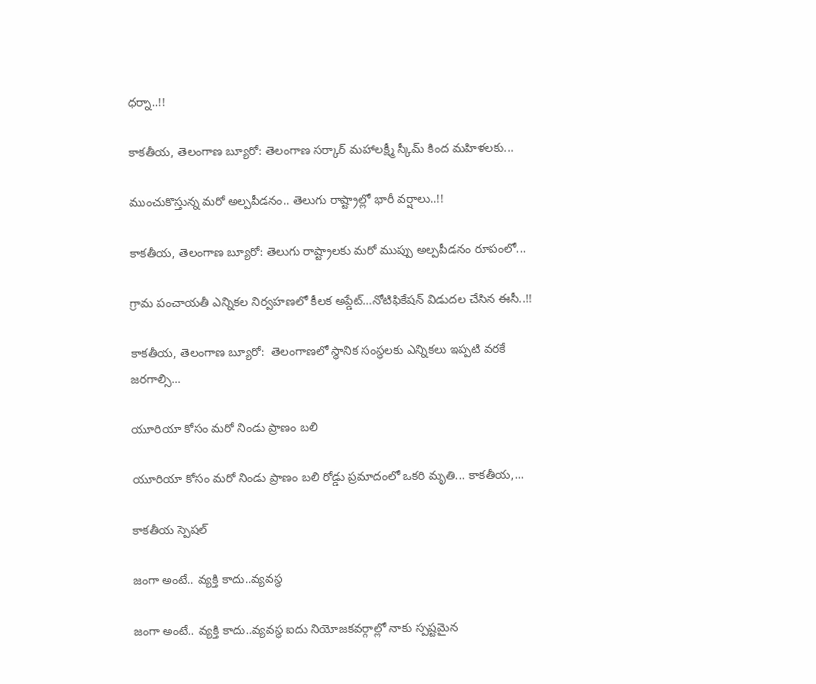ధర్నా..!!

కాకతీయ, తెలంగాణ బ్యూరో: తెలంగాణ సర్కార్ మహాలక్ష్మీ స్కీమ్ కింద మహిళలకు...

ముంచుకొస్తున్న మరో అల్పపీడనం.. తెలుగు రాష్ట్రాల్లో భారీ వర్షాలు..!!

కాకతీయ, తెలంగాణ బ్యూరో: తెలుగు రాష్ట్రాలకు మరో ముప్పు అల్పపీడనం రూపంలో...

గ్రామ పంచాయ‌తీ ఎన్నిక‌ల నిర్వ‌హ‌ణ‌లో కీల‌క అప్డేట్‌…నోటిఫికేషన్ విడుదల చేసిన ఈసీ..!!

కాకతీయ, తెలంగాణ బ్యూరో:  తెలంగాణలో స్థానిక సంస్థలకు ఎన్నికలు ఇప్పటి వరకే జరగాల్సి...

యూరియా కోసం మరో నిండు ప్రాణం బలి

యూరియా కోసం మరో నిండు ప్రాణం బలి రోడ్డు ప్రమాదంలో ఒకరి మృతి... కాకతీయ,...

కాక‌తీయ స్పెష‌ల్‌

జంగా అంటే.. వ్య‌క్తి కాదు..వ్య‌వస్థ‌

జంగా అంటే.. వ్య‌క్తి కాదు..వ్య‌వస్థ‌ ఐదు నియోజ‌క‌వ‌ర్గాల్లో నాకు స్ప‌ష్ట‌మైన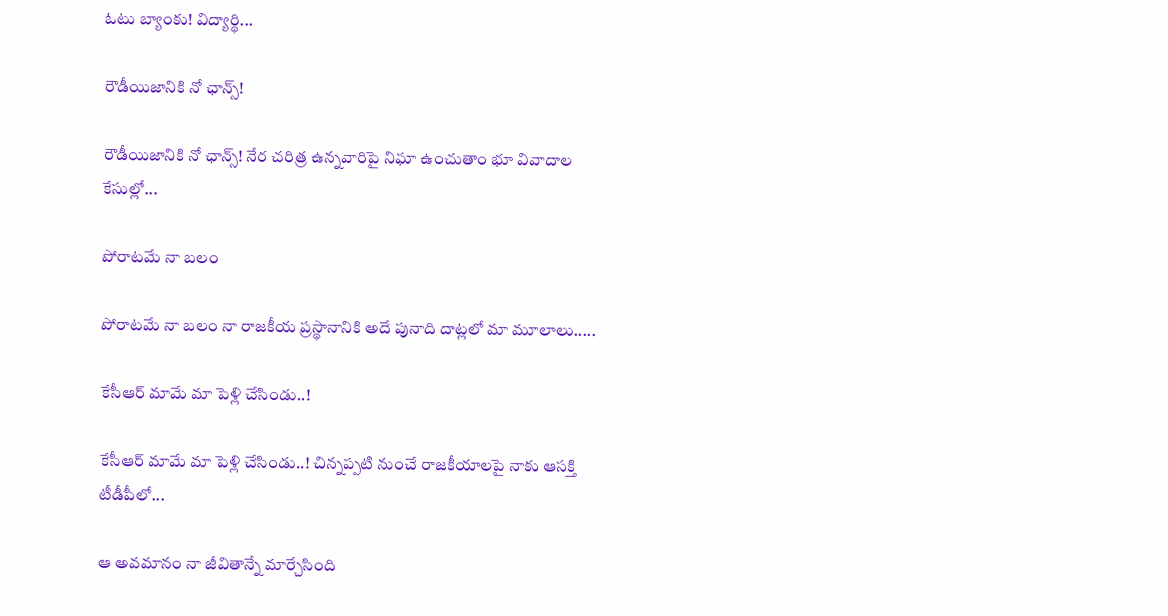ఓటు బ్యాంకు! విద్యార్థి...

రౌడీయిజానికి నో ఛాన్స్‌!

రౌడీయిజానికి నో ఛాన్స్‌! నేర చరిత్ర ఉన్న‌వారిపై నిఘా ఉంచుతాం భూ వివాదాల కేసుల్లో...

పోరాటమే నా బలం

పోరాటమే నా బలం నా రాజకీయ ప్రస్థానానికి అదే పునాది దాట్లలో మా మూలాలు.....

కేసీఆర్‌ మామే మా పెళ్లి చేసిండు..!

కేసీఆర్‌ మామే మా పెళ్లి చేసిండు..! చిన్నప్ప‌టి నుంచే రాజకీయాలపై నాకు ఆసక్తి టీడీపీలో...

ఆ అవమానం నా జీవితాన్నే మార్చేసింది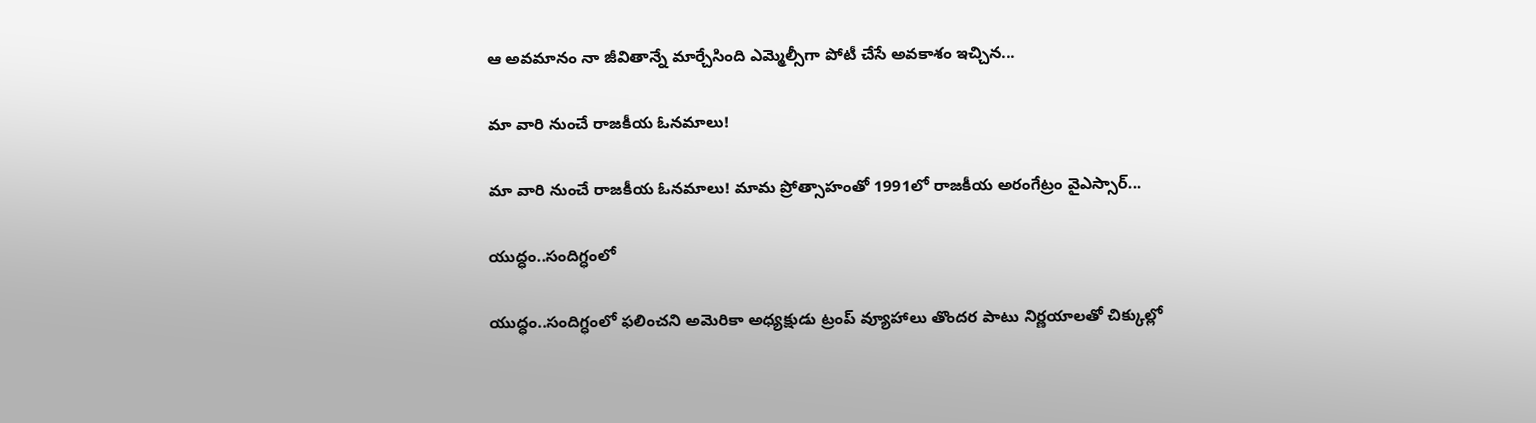ఆ అవమానం నా జీవితాన్నే మార్చేసింది ఎమ్మెల్సీగా పోటీ చేసే అవ‌కాశం ఇచ్చిన...

మా వారి నుంచే రాజకీయ ఓనమాలు!

మా వారి నుంచే రాజకీయ ఓనమాలు! మామ ప్రోత్సాహంతో 1991లో రాజకీయ అరంగేట్రం వైఎస్సార్‌...

యుద్ధం..సందిగ్ధంలో

యుద్ధం..సందిగ్ధంలో ఫ‌లించని అమెరికా అధ్య‌క్షుడు ట్రంప్ వ్యూహాలు తొంద‌ర పాటు నిర్ణ‌యాల‌తో చిక్కుల్లో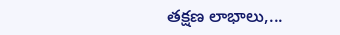తక్షణ లాభాలు,...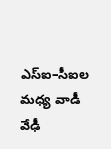ఎస్ఐ–సీఐల మ‌ధ్య వాడీ వేఢీ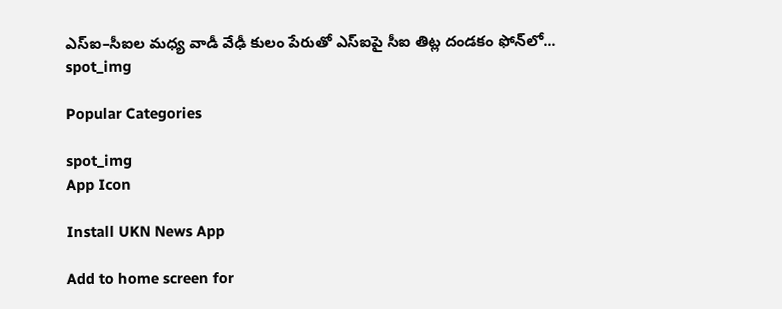ఎస్ఐ–సీఐల మ‌ధ్య వాడీ వేఢీ కులం పేరుతో ఎస్ఐపై సీఐ తిట్ల దండ‌కం ఫోన్‌లో...
spot_img

Popular Categories

spot_img
App Icon

Install UKN News App

Add to home screen for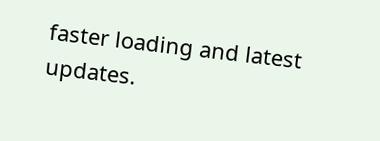faster loading and latest updates.